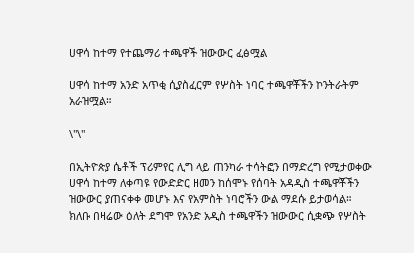ሀዋሳ ከተማ የተጨማሪ ተጫዋች ዝውውር ፈፅሟል

ሀዋሳ ከተማ አንድ አጥቂ ሲያስፈርም የሦስት ነባር ተጫዋቾችን ኮንትራትም አራዝሟል።

\"\"

በኢትዮጵያ ሴቶች ፕሪምየር ሊግ ላይ ጠንካራ ተሳትፎን በማድረግ የሚታወቀው ሀዋሳ ከተማ ለቀጣዩ የውድድር ዘመን ከሰሞኑ የሰባት አዳዲስ ተጫዋቾችን ዝውውር ያጠናቀቀ መሆኑ እና የአምስት ነባሮችን ውል ማደሱ ይታወሳል። ክለቡ በዛሬው ዕለት ደግሞ የአንድ አዲስ ተጫዋችን ዝውውር ሲቋጭ የሦስት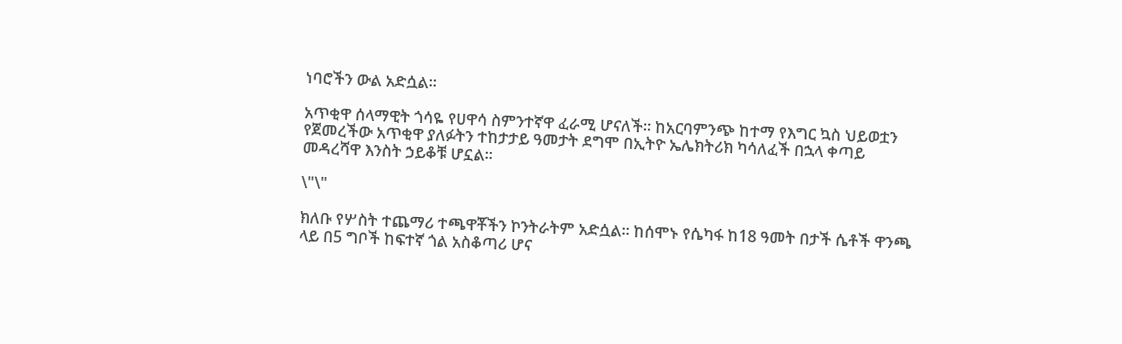ነባሮችን ውል አድሷል።

አጥቂዋ ሰላማዊት ጎሳዬ የሀዋሳ ስምንተኛዋ ፈራሚ ሆናለች። ከአርባምንጭ ከተማ የእግር ኳስ ህይወቷን የጀመረችው አጥቂዋ ያለፉትን ተከታታይ ዓመታት ደግሞ በኢትዮ ኤሌክትሪክ ካሳለፈች በኋላ ቀጣይ መዳረሻዋ እንስት ኃይቆቹ ሆኗል።

\"\"

ክለቡ የሦስት ተጨማሪ ተጫዋቾችን ኮንትራትም አድሷል። ከሰሞኑ የሴካፋ ከ18 ዓመት በታች ሴቶች ዋንጫ ላይ በ5 ግቦች ከፍተኛ ጎል አስቆጣሪ ሆና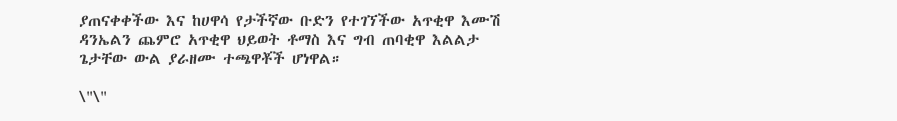ያጠናቀቀችው እና ከሀዋሳ የታችኛው ቡድን የተገኘችው አጥቂዋ እሙሽ ዳንኤልን ጨምሮ አጥቂዋ ህይወት ቶማስ እና ግብ ጠባቂዋ እልልታ ጌታቸው ውል ያራዘሙ ተጫዋቾች ሆነዋል።

\"\"